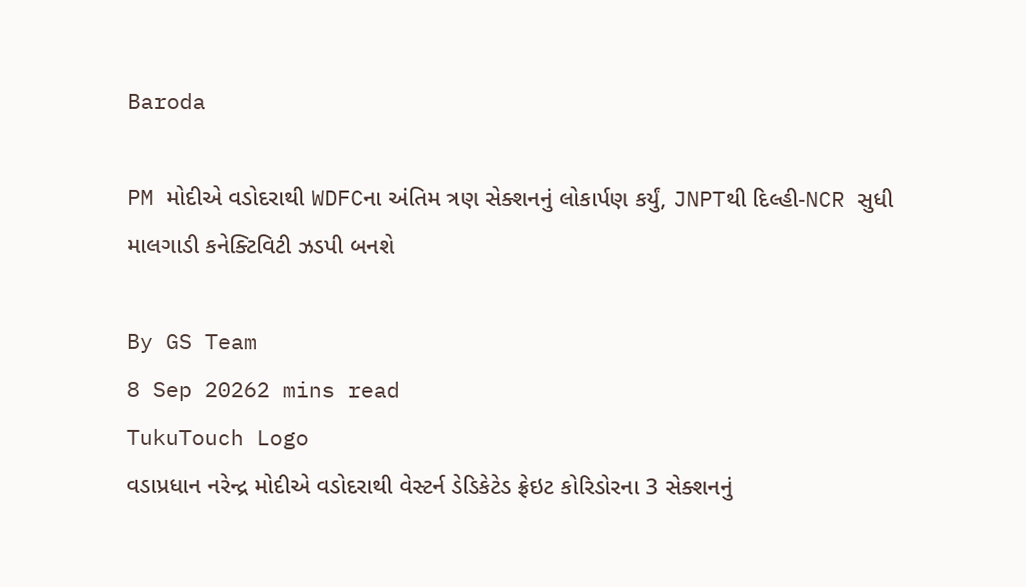Baroda

PM મોદીએ વડોદરાથી WDFCના અંતિમ ત્રણ સેક્શનનું લોકાર્પણ કર્યું, JNPTથી દિલ્હી-NCR સુધી માલગાડી કનેક્ટિવિટી ઝડપી બનશે

By GS Team
8 Sep 20262 mins read
TukuTouch Logo
વડાપ્રધાન નરેન્દ્ર મોદીએ વડોદરાથી વેસ્ટર્ન ડેડિકેટેડ ફ્રેઇટ કોરિડોરના 3 સેક્શનનું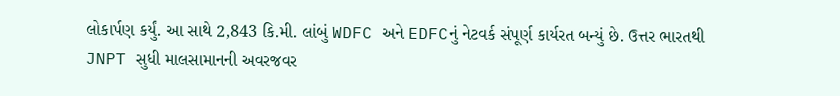લોકાર્પણ કર્યું. આ સાથે 2,843 કિ.મી. લાંબું WDFC અને EDFCનું નેટવર્ક સંપૂર્ણ કાર્યરત બન્યું છે. ઉત્તર ભારતથી JNPT સુધી માલસામાનની અવરજવર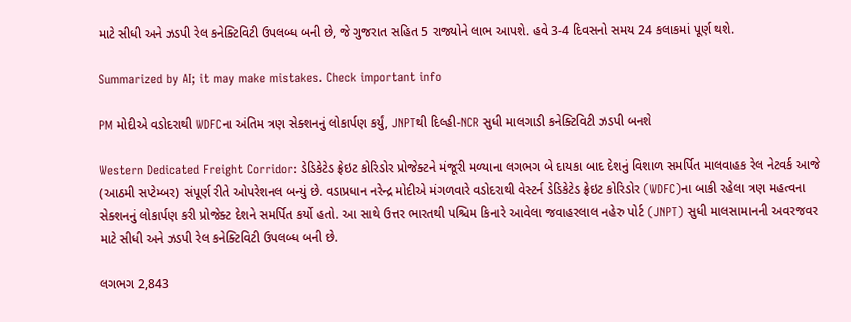માટે સીધી અને ઝડપી રેલ કનેક્ટિવિટી ઉપલબ્ધ બની છે, જે ગુજરાત સહિત 5 રાજ્યોને લાભ આપશે. હવે 3-4 દિવસનો સમય 24 કલાકમાં પૂર્ણ થશે.

Summarized by AI; it may make mistakes. Check important info

PM મોદીએ વડોદરાથી WDFCના અંતિમ ત્રણ સેક્શનનું લોકાર્પણ કર્યું, JNPTથી દિલ્હી-NCR સુધી માલગાડી કનેક્ટિવિટી ઝડપી બનશે

Western Dedicated Freight Corridor: ડેડિકેટેડ ફ્રેઇટ કોરિડોર પ્રોજેક્ટને મંજૂરી મળ્યાના લગભગ બે દાયકા બાદ દેશનું વિશાળ સમર્પિત માલવાહક રેલ નેટવર્ક આજે (આઠમી સપ્ટેમ્બર) સંપૂર્ણ રીતે ઓપરેશનલ બન્યું છે. વડાપ્રધાન નરેન્દ્ર મોદીએ મંગળવારે વડોદરાથી વેસ્ટર્ન ડેડિકેટેડ ફ્રેઇટ કોરિડોર (WDFC)ના બાકી રહેલા ત્રણ મહત્વના સેક્શનનું લોકાર્પણ કરી પ્રોજેક્ટ દેશને સમર્પિત કર્યો હતો. આ સાથે ઉત્તર ભારતથી પશ્ચિમ કિનારે આવેલા જવાહરલાલ નહેરુ પોર્ટ (JNPT) સુધી માલસામાનની અવરજવર માટે સીધી અને ઝડપી રેલ કનેક્ટિવિટી ઉપલબ્ધ બની છે.

લગભગ 2,843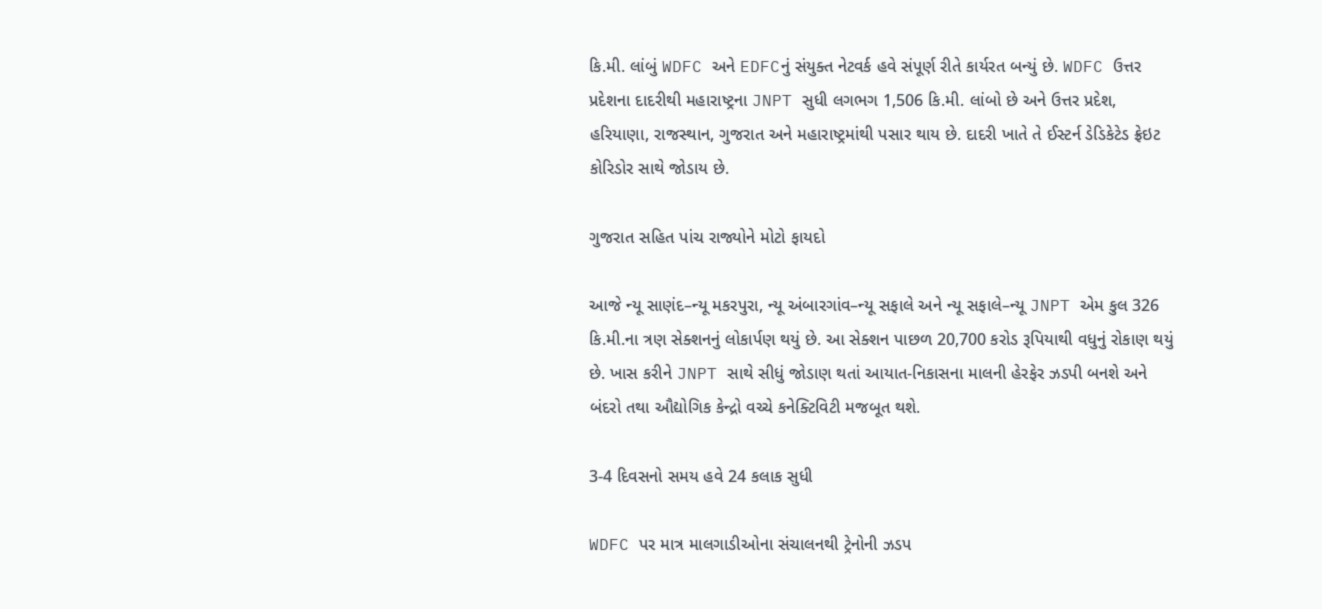કિ.મી. લાંબું WDFC અને EDFCનું સંયુક્ત નેટવર્ક હવે સંપૂર્ણ રીતે કાર્યરત બન્યું છે. WDFC ઉત્તર પ્રદેશના દાદરીથી મહારાષ્ટ્રના JNPT સુધી લગભગ 1,506 કિ.મી. લાંબો છે અને ઉત્તર પ્રદેશ, હરિયાણા, રાજસ્થાન, ગુજરાત અને મહારાષ્ટ્રમાંથી પસાર થાય છે. દાદરી ખાતે તે ઈસ્ટર્ન ડેડિકેટેડ ફ્રેઇટ કોરિડોર સાથે જોડાય છે.

ગુજરાત સહિત પાંચ રાજ્યોને મોટો ફાયદો

આજે ન્યૂ સાણંદ–ન્યૂ મકરપુરા, ન્યૂ અંબારગાંવ–ન્યૂ સફાલે અને ન્યૂ સફાલે–ન્યૂ JNPT એમ કુલ 326 કિ.મી.ના ત્રણ સેક્શનનું લોકાર્પણ થયું છે. આ સેક્શન પાછળ 20,700 કરોડ રૂપિયાથી વધુનું રોકાણ થયું છે. ખાસ કરીને JNPT સાથે સીધું જોડાણ થતાં આયાત-નિકાસના માલની હેરફેર ઝડપી બનશે અને બંદરો તથા ઔદ્યોગિક કેન્દ્રો વચ્ચે કનેક્ટિવિટી મજબૂત થશે.

3-4 દિવસનો સમય હવે 24 કલાક સુધી

WDFC પર માત્ર માલગાડીઓના સંચાલનથી ટ્રેનોની ઝડપ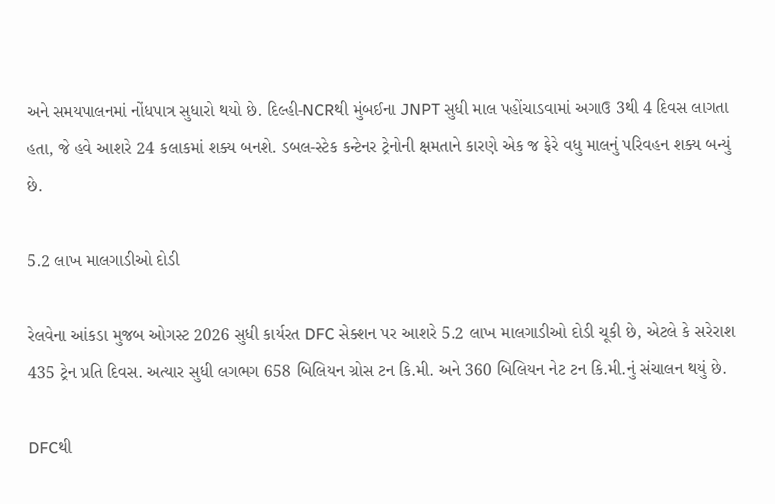અને સમયપાલનમાં નોંધપાત્ર સુધારો થયો છે. દિલ્હી-NCRથી મુંબઈના JNPT સુધી માલ પહોંચાડવામાં અગાઉ 3થી 4 દિવસ લાગતા હતા, જે હવે આશરે 24 કલાકમાં શક્ય બનશે. ડબલ-સ્ટેક કન્ટેનર ટ્રેનોની ક્ષમતાને કારણે એક જ ફેરે વધુ માલનું પરિવહન શક્ય બન્યું છે.

5.2 લાખ માલગાડીઓ દોડી

રેલવેના આંકડા મુજબ ઓગસ્ટ 2026 સુધી કાર્યરત DFC સેક્શન પર આશરે 5.2 લાખ માલગાડીઓ દોડી ચૂકી છે, એટલે કે સરેરાશ 435 ટ્રેન પ્રતિ દિવસ. અત્યાર સુધી લગભગ 658 બિલિયન ગ્રોસ ટન કિ.મી. અને 360 બિલિયન નેટ ટન કિ.મી.નું સંચાલન થયું છે.

DFCથી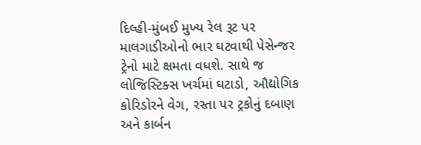દિલ્હી-મુંબઈ મુખ્ય રેલ રૂટ પર માલગાડીઓનો ભાર ઘટવાથી પેસેન્જર ટ્રેનો માટે ક્ષમતા વધશે. સાથે જ લોજિસ્ટિક્સ ખર્ચમાં ઘટાડો, ઔદ્યોગિક કોરિડોરને વેગ, રસ્તા પર ટ્રકોનું દબાણ અને કાર્બન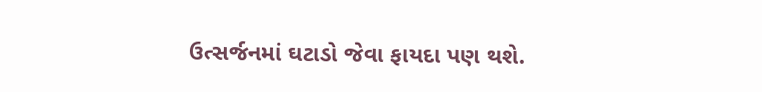ઉત્સર્જનમાં ઘટાડો જેવા ફાયદા પણ થશે.